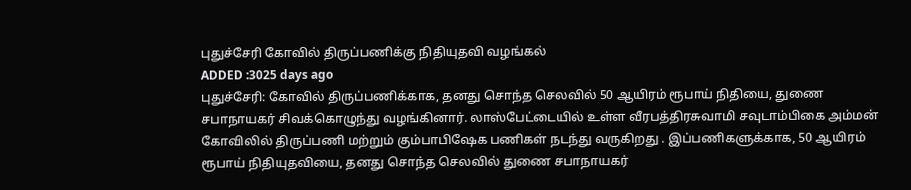புதுச்சேரி கோவில் திருப்பணிக்கு நிதியுதவி வழங்கல்
ADDED :3025 days ago
புதுச்சேரி: கோவில் திருப்பணிக்காக, தனது சொந்த செலவில் 50 ஆயிரம் ரூபாய் நிதியை, துணை சபாநாயகர் சிவக்கொழுந்து வழங்கினார். லாஸ்பேட்டையில் உள்ள வீரபத்திரசுவாமி சவுடாம்பிகை அம்மன் கோவிலில் திருப்பணி மற்றும் கும்பாபிஷேக பணிகள் நடந்து வருகிறது . இப்பணிகளுக்காக, 50 ஆயிரம் ரூபாய் நிதியுதவியை, தனது சொந்த செலவில் துணை சபாநாயகர்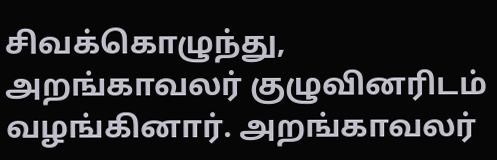சிவக்கொழுந்து, அறங்காவலர் குழுவினரிடம் வழங்கினார். அறங்காவலர்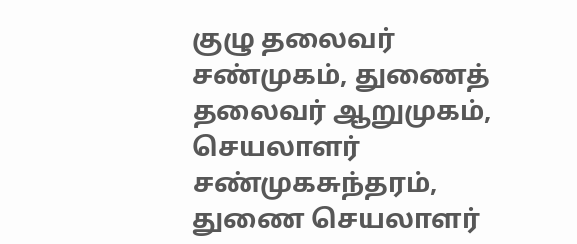குழு தலைவர் சண்முகம், துணைத் தலைவர் ஆறுமுகம், செயலாளர் சண்முகசுந்தரம், துணை செயலாளர்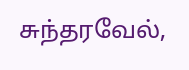சுந்தரவேல்,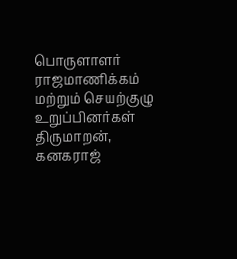பொருளாளர் ராஜமாணிக்கம் மற்றும் செயற்குழு உறுப்பினர்கள் திருமாறன், கனகராஜ்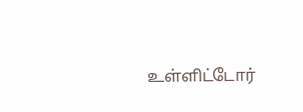உள்ளிட்டோர்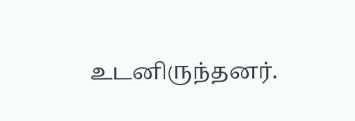உடனிருந்தனர்.